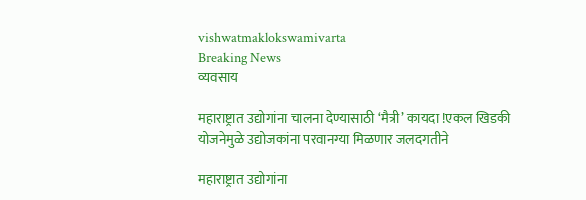vishwatmaklokswamivarta
Breaking News
व्यवसाय

महाराष्ट्रात उद्योगांना चालना देण्यासाठी ‘मैत्री’ कायदा !एकल खिडकी योजनेमुळे उद्योजकांना परवानग्या मिळणार जलदगतीने

महाराष्ट्रात उद्योगांना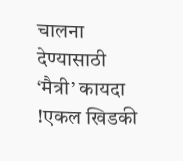चालना देण्यासाठी ‘मैत्री’ कायदा !एकल खिडकी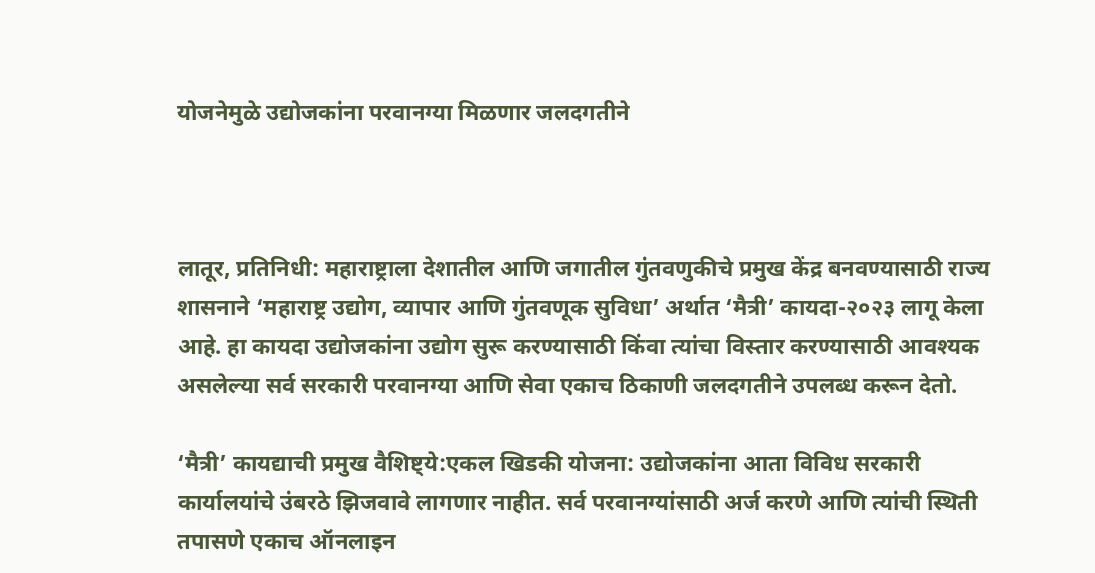योजनेमुळे उद्योजकांना परवानग्या मिळणार जलदगतीने



लातूर, प्रतिनिधी: महाराष्ट्राला देशातील आणि जगातील गुंतवणुकीचे प्रमुख केंद्र बनवण्यासाठी राज्य शासनाने ‘महाराष्ट्र उद्योग, व्यापार आणि गुंतवणूक सुविधा’ अर्थात ‘मैत्री’ कायदा-२०२३ लागू केला आहे. हा कायदा उद्योजकांना उद्योग सुरू करण्यासाठी किंवा त्यांचा विस्तार करण्यासाठी आवश्यक असलेल्या सर्व सरकारी परवानग्या आणि सेवा एकाच ठिकाणी जलदगतीने उपलब्ध करून देतो.

‘मैत्री’ कायद्याची प्रमुख वैशिष्ट्ये:एकल खिडकी योजना: उद्योजकांना आता विविध सरकारी कार्यालयांचे उंबरठे झिजवावे लागणार नाहीत. सर्व परवानग्यांसाठी अर्ज करणे आणि त्यांची स्थिती तपासणे एकाच ऑनलाइन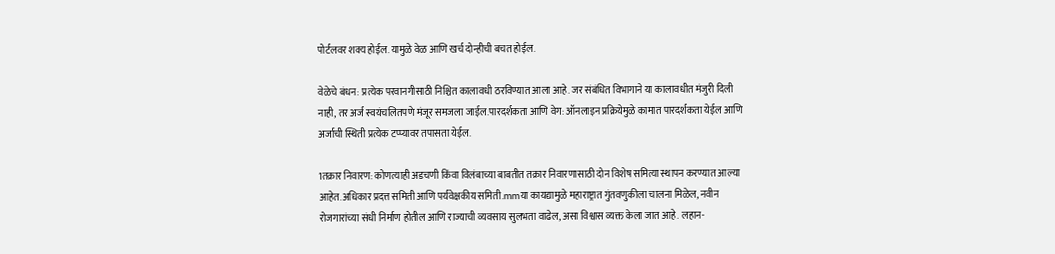पोर्टलवर शक्य होईल. यामुळे वेळ आणि खर्च दोन्हीची बचत होईल.

वेळेचे बंधन: प्रत्येक परवानगीसाठी निश्चित कालावधी ठरविण्यात आला आहे. जर संबंधित विभागाने या कालावधीत मंजुरी दिली नाही, तर अर्ज स्वयंचलितपणे मंजूर समजला जाईल.पारदर्शकता आणि वेग: ऑनलाइन प्रक्रियेमुळे कामात पारदर्शकता येईल आणि अर्जाची स्थिती प्रत्येक टप्प्यावर तपासता येईल.

1तक्रार निवारण: कोणत्याही अडचणी किंवा विलंबाच्या बाबतीत तक्रार निवारणासाठी दोन विशेष समित्या स्थापन करण्यात आल्या आहेत.अधिकार प्रदत्त समिती आणि पर्यवेक्षकीय समिती.mmया कायद्यामुळे महाराष्ट्रात गुंतवणुकीला चालना मिळेल, नवीन रोजगारांच्या संधी निर्माण होतील आणि राज्याची व्यवसाय सुलभता वाढेल, असा विश्वास व्यक्त केला जात आहे. लहान-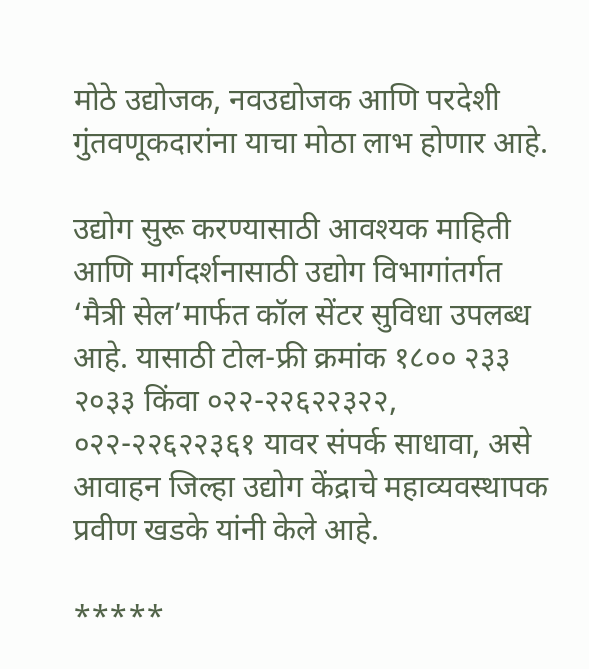मोठे उद्योजक, नवउद्योजक आणि परदेशी गुंतवणूकदारांना याचा मोठा लाभ होणार आहे.

उद्योग सुरू करण्यासाठी आवश्यक माहिती आणि मार्गदर्शनासाठी उद्योग विभागांतर्गत ‘मैत्री सेल’मार्फत कॉल सेंटर सुविधा उपलब्ध आहे. यासाठी टोल-फ्री क्रमांक १८०० २३३ २०३३ किंवा ०२२-२२६२२३२२, ०२२-२२६२२३६१ यावर संपर्क साधावा, असे आवाहन जिल्हा उद्योग केंद्राचे महाव्यवस्थापक प्रवीण खडके यांनी केले आहे.

*****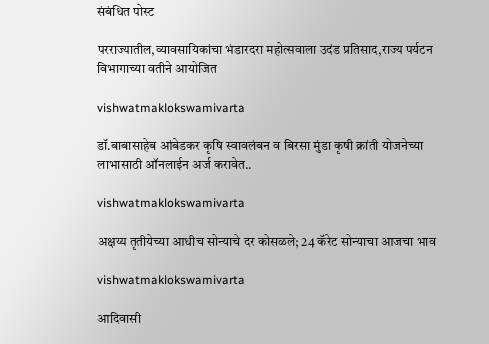संबंधित पोस्ट

परराज्यातील,व्यावसायिकांचा भंडारदरा महोत्सवाला उदंड प्रतिसाद,राज्य पर्यटन विभागाच्या वतीने आयोजित

vishwatmaklokswamivarta

डॉ.बाबासाहेब आंबेडकर कृषि स्वावलंबन व बिरसा मुंडा कृषी क्रांती योजनेच्या लाभासाठी ऑनलाईन अर्ज करावेत..

vishwatmaklokswamivarta

अक्षय्य तृतीयेच्या आधीच सोन्याचे दर कोसळले; 24 कॅरेट सोन्याचा आजचा भाव

vishwatmaklokswamivarta

आदिवासी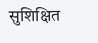सुशिक्षित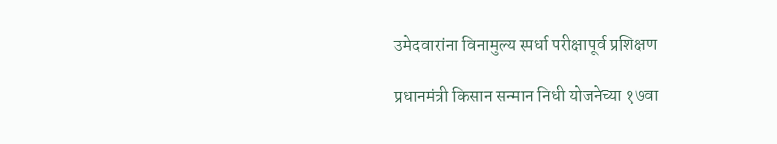उमेदवारांना विनामुल्य स्पर्धा परीक्षापूर्व प्रशिक्षण

प्रधानमंत्री किसान सन्मान निधी योजनेच्या १७वा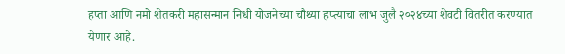हप्ता आणि नमो शेतकरी महासन्मान निधी योजनेच्या चौथ्या हप्त्याचा लाभ जुलै २०२४च्या शेवटी वितरीत करण्यात येणार आहे.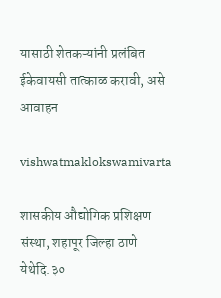यासाठी शेतकऱ्यांनी प्रलंबित ईकेवायसी तात्काळ करावी, असे आवाहन

vishwatmaklokswamivarta

शासकीय औद्योगिक प्रशिक्षण संस्था, शहापूर जिल्हा ठाणे येथेदि.३०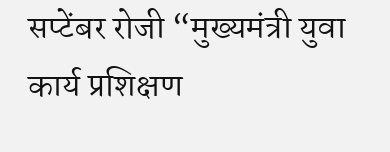सप्टेंबर रोजी “मुख्यमंत्री युवा कार्य प्रशिक्षण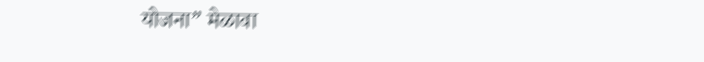योजना” मेळावा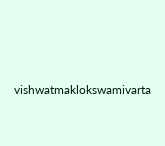vishwatmaklokswamivarta